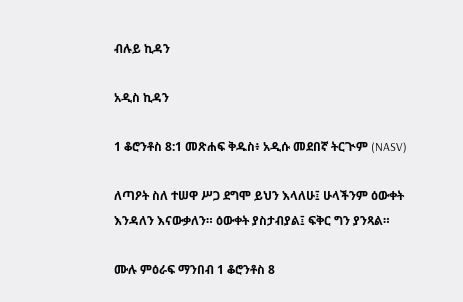ብሉይ ኪዳን

አዲስ ኪዳን

1 ቆሮንቶስ 8:1 መጽሐፍ ቅዱስ፥ አዲሱ መደበኛ ትርጒም (NASV)

ለጣዖት ስለ ተሠዋ ሥጋ ደግሞ ይህን እላለሁ፤ ሁላችንም ዕውቀት እንዳለን እናውቃለን። ዕውቀት ያስታብያል፤ ፍቅር ግን ያንጻል።

ሙሉ ምዕራፍ ማንበብ 1 ቆሮንቶስ 8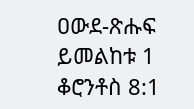ዐውደ-ጽሑፍ ይመልከቱ 1 ቆሮንቶስ 8:1